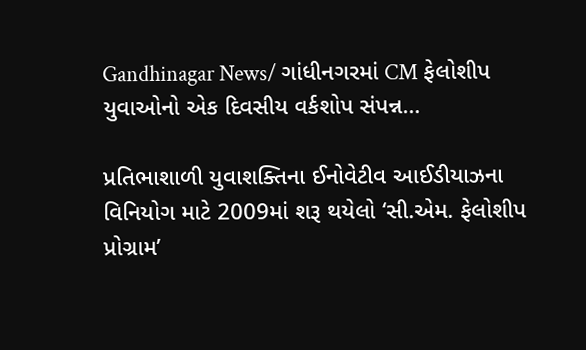Gandhinagar News/ ગાંધીનગરમાં CM ફેલોશીપ યુવાઓનો એક દિવસીય વર્કશોપ સંપન્ન…

પ્રતિભાશાળી યુવાશક્તિના ઈનોવેટીવ આઈડીયાઝના વિનિયોગ માટે 2009માં શરૂ થયેલો ‘સી.એમ. ફેલોશીપ પ્રોગ્રામ’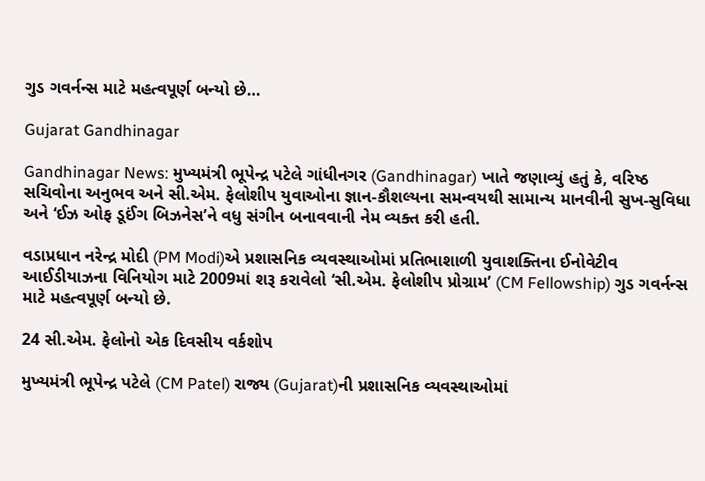ગુડ ગવર્નન્સ માટે મહત્વપૂર્ણ બન્યો છે…

Gujarat Gandhinagar

Gandhinagar News: મુખ્યમંત્રી ભૂપેન્દ્ર પટેલે ગાંધીનગર (Gandhinagar) ખાતે જણાવ્યું હતું કે, વરિષ્ઠ સચિવોના અનુભવ અને સી.એમ. ફેલોશીપ યુવાઓના જ્ઞાન-કૌશલ્યના સમન્વયથી સામાન્ય માનવીની સુખ-સુવિધા અને ‘ઈઝ ઓફ ડૂઈંગ બિઝનેસ’ને વધુ સંગીન બનાવવાની નેમ વ્યક્ત કરી હતી.

વડાપ્રધાન નરેન્દ્ર મોદી (PM Modi)એ પ્રશાસનિક વ્યવસ્થાઓમાં પ્રતિભાશાળી યુવાશક્તિના ઈનોવેટીવ આઈડીયાઝના વિનિયોગ માટે 2009માં શરૂ કરાવેલો ‘સી.એમ. ફેલોશીપ પ્રોગ્રામ’ (CM Fellowship) ગુડ ગવર્નન્સ માટે મહત્વપૂર્ણ બન્યો છે.

24 સી.એમ. ફેલોનો એક દિવસીય વર્કશોપ

મુખ્યમંત્રી ભૂપેન્દ્ર પટેલે (CM Patel) રાજ્ય (Gujarat)ની પ્રશાસનિક વ્યવસ્થાઓમાં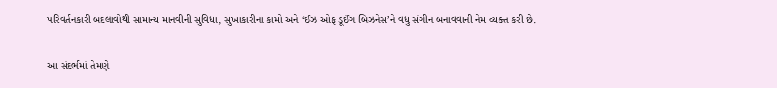પરિવર્તનકારી બદલાવોથી સામાન્ય માનવીની સુવિધા, સુખાકારીના કામો અને ‘ઈઝ ઓફ ડૂઈંગ બિઝનેસ’ને વધુ સંગીન બનાવવાની નેમ વ્યક્ત કરી છે.

આ સંદર્ભમાં તેમણે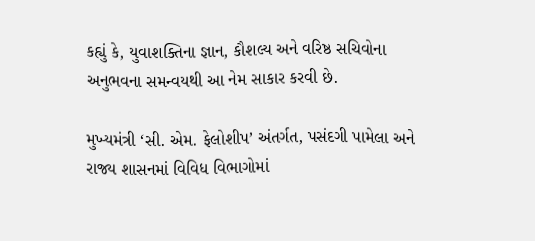કહ્યું કે, યુવાશક્તિના જ્ઞાન, કૌશલ્ય અને વરિષ્ઠ સચિવોના અનુભવના સમન્વયથી આ નેમ સાકાર કરવી છે.

મુખ્યમંત્રી ‘સી. એમ. ફેલોશીપ’ અંતર્ગત, પસંદગી પામેલા અને રાજ્ય શાસનમાં વિવિધ વિભાગોમાં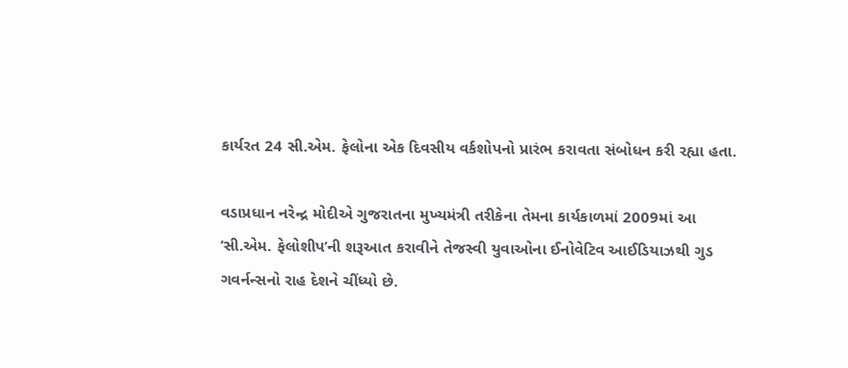કાર્યરત 24 સી.એમ. ફેલોના એક દિવસીય વર્કશોપનો પ્રારંભ કરાવતા સંબોધન કરી રહ્યા હતા.

વડાપ્રધાન નરેન્દ્ર મોદીએ ગુજરાતના મુખ્યમંત્રી તરીકેના તેમના કાર્યકાળમાં 2009માં આ ‘સી.એમ. ફેલોશીપ’ની શરૂઆત કરાવીને તેજસ્વી યુવાઓના ઈનોવેટિવ આઈડિયાઝથી ગુડ ગવર્નન્સનો રાહ દેશને ચીંધ્યો છે.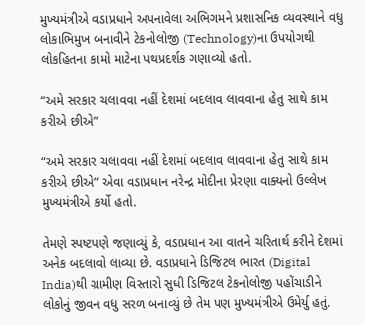મુખ્યમંત્રીએ વડાપ્રધાને અપનાવેલા અભિગમને પ્રશાસનિક વ્યવસ્થાને વધુ લોકાભિમુખ બનાવીને ટેકનોલોજી (Technology)ના ઉપયોગથી લોકહિતના કામો માટેના પથપ્રદર્શક ગણાવ્યો હતો.

“અમે સરકાર ચલાવવા નહીં દેશમાં બદલાવ લાવવાના હેતુ સાથે કામ કરીએ છીએ”

“અમે સરકાર ચલાવવા નહીં દેશમાં બદલાવ લાવવાના હેતુ સાથે કામ કરીએ છીએ” એવા વડાપ્રધાન નરેન્દ્ર મોદીના પ્રેરણા વાક્યનો ઉલ્લેખ મુખ્યમંત્રીએ કર્યો હતો.

તેમણે સ્પષ્ટપણે જણાવ્યું કે, વડાપ્રધાન આ વાતને ચરિતાર્થ કરીને દેશમાં અનેક બદલાવો લાવ્યા છે. વડાપ્રધાને ડિજિટલ ભારત (Digital India)થી ગ્રામીણ વિસ્તારો સુધી ડિજિટલ ટેકનોલોજી પહોંચાડીને લોકોનું જીવન વધુ સરળ બનાવ્યું છે તેમ પણ મુખ્યમંત્રીએ ઉમેર્યુ હતું.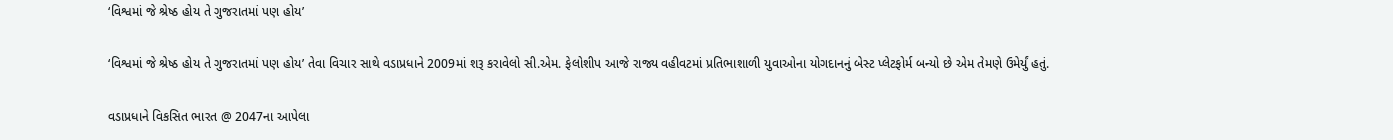‘વિશ્વમાં જે શ્રેષ્ઠ હોય તે ગુજરાતમાં પણ હોય’

‘વિશ્વમાં જે શ્રેષ્ઠ હોય તે ગુજરાતમાં પણ હોય’ તેવા વિચાર સાથે વડાપ્રધાને 2009માં શરૂ કરાવેલો સી.એમ. ફેલોશીપ આજે રાજ્ય વહીવટમાં પ્રતિભાશાળી યુવાઓના યોગદાનનું બેસ્ટ પ્લેટફોર્મ બન્યો છે એમ તેમણે ઉમેર્યું હતું.

વડાપ્રધાને વિકસિત ભારત @ 2047ના આપેલા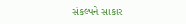સંકલ્પને સાકાર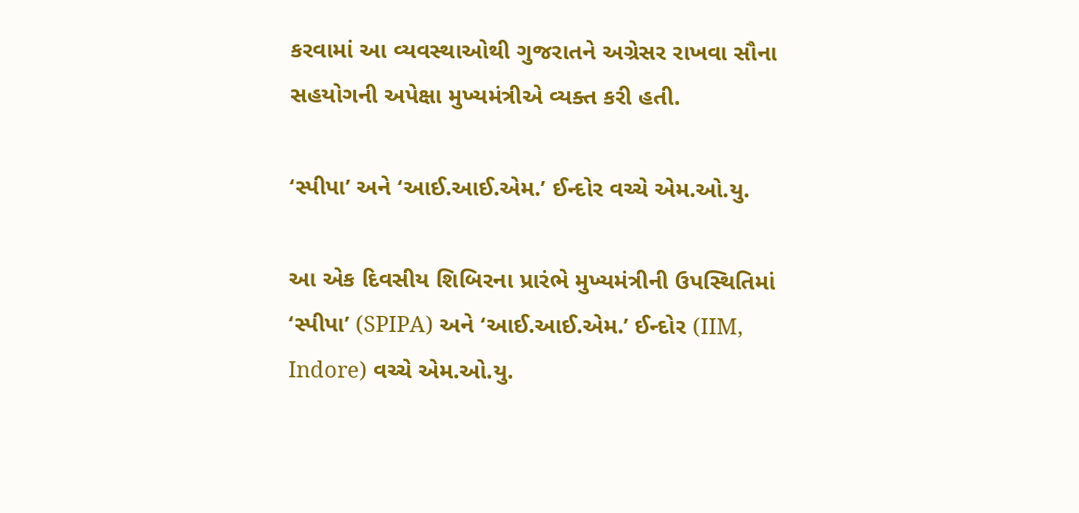કરવામાં આ વ્યવસ્થાઓથી ગુજરાતને અગ્રેસર રાખવા સૌના સહયોગની અપેક્ષા મુખ્યમંત્રીએ વ્યક્ત કરી હતી.

‘સ્પીપા’ અને ‘આઈ.આઈ.એમ.’ ઈન્દોર વચ્ચે એમ.ઓ.યુ.

આ એક દિવસીય શિબિરના પ્રારંભે મુખ્યમંત્રીની ઉપસ્થિતિમાં ‘સ્પીપા’ (SPIPA) અને ‘આઈ.આઈ.એમ.’ ઈન્દોર (IIM, Indore) વચ્ચે એમ.ઓ.યુ.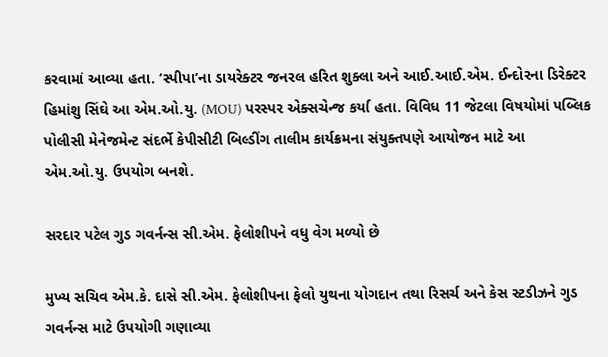કરવામાં આવ્યા હતા. ‘સ્પીપા’ના ડાયરેક્ટર જનરલ હરિત શુક્લા અને આઈ.આઈ.એમ. ઈન્દોરના ડિરેક્ટર હિમાંશુ સિંઘે આ એમ.ઓ.યુ. (MOU) પરસ્પર એક્સચેન્જ કર્યા હતા. વિવિધ 11 જેટલા વિષયોમાં પબ્લિક પોલીસી મેનેજમેન્ટ સંદર્ભે કેપીસીટી બિલ્ડીંગ તાલીમ કાર્યક્રમના સંયુક્તપણે આયોજન માટે આ એમ.ઓ.યુ. ઉપયોગ બનશે.

સરદાર પટેલ ગુડ ગવર્નન્સ સી.એમ. ફેલોશીપને વધુ વેગ મળ્યો છે

મુખ્ય સચિવ એમ.કે. દાસે સી.એમ. ફેલોશીપના ફેલો યુથના યોગદાન તથા રિસર્ચ અને કેસ સ્ટડીઝને ગુડ ગવર્નન્સ માટે ઉપયોગી ગણાવ્યા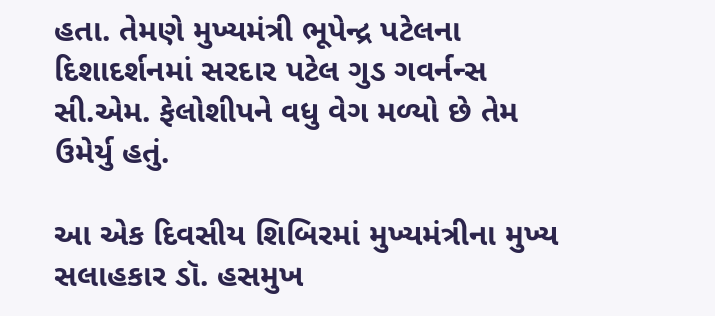હતા. તેમણે મુખ્યમંત્રી ભૂપેન્દ્ર પટેલના દિશાદર્શનમાં સરદાર પટેલ ગુડ ગવર્નન્સ સી.એમ. ફેલોશીપને વધુ વેગ મળ્યો છે તેમ ઉમેર્યુ હતું.

આ એક દિવસીય શિબિરમાં મુખ્યમંત્રીના મુખ્ય સલાહકાર ડૉ. હસમુખ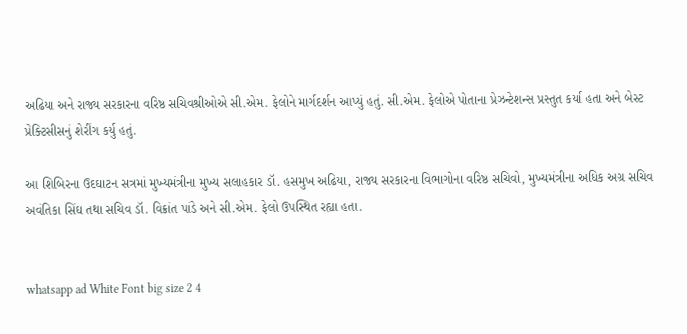અઢિયા અને રાજ્ય સરકારના વરિષ્ઠ સચિવશ્રીઓએ સી.એમ. ફેલોને માર્ગદર્શન આપ્યું હતું. સી.એમ. ફેલોએ પોતાના પ્રેઝન્ટેશન્સ પ્રસ્તુત કર્યા હતા અને બેસ્ટ પ્રેક્ટિસીસનું શેરીંગ કર્યુ હતું.

આ શિબિરના ઉદઘાટન સત્રમાં મુખ્યમંત્રીના મુખ્ય સલાહકાર ડૉ. હસમુખ અઢિયા, રાજ્ય સરકારના વિભાગોના વરિષ્ઠ સચિવો, મુખ્યમંત્રીના અધિક અગ્ર સચિવ અવંતિકા સિંઘ તથા સચિવ ડૉ. વિક્રાંત પાંડે અને સી.એમ. ફેલો ઉપસ્થિત રહ્યા હતા.


whatsapp ad White Font big size 2 4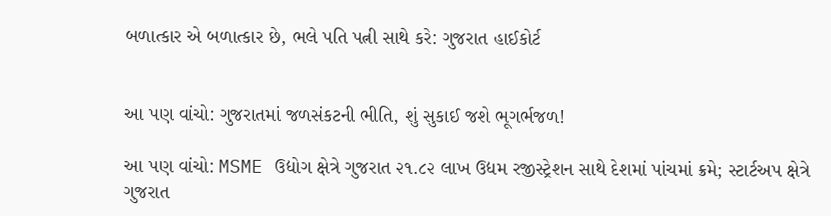બળાત્કાર એ બળાત્કાર છે, ભલે પતિ પત્ની સાથે કરે: ગુજરાત હાઈકોર્ટ


આ પણ વાંચો: ગુજરાતમાં જળસંકટની ભીતિ, શું સુકાઈ જશે ભૂગર્ભજળ!

આ પણ વાંચો: MSME ઉદ્યોગ ક્ષેત્રે ગુજરાત ૨૧.૮૨ લાખ ઉદ્યમ રજીસ્ટ્રેશન સાથે દેશમાં પાંચમાં ક્રમે; સ્ટાર્ટઅપ ક્ષેત્રે ગુજરાત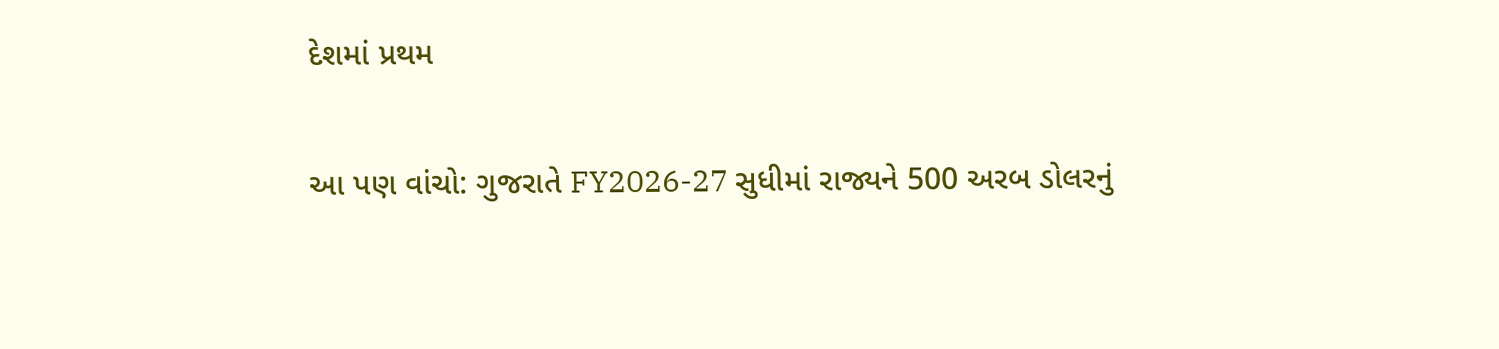દેશમાં પ્રથમ

આ પણ વાંચો: ગુજરાતે FY2026-27 સુધીમાં રાજ્યને 500 અરબ ડોલરનું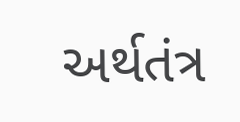અર્થતંત્ર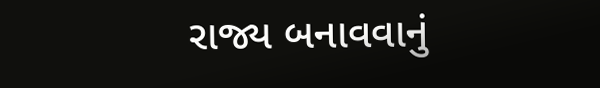રાજ્ય બનાવવાનું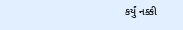કર્યું નક્કી